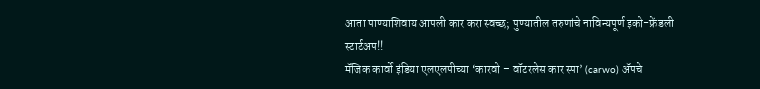आता पाण्याशिवाय आपली कार करा स्वच्छ; पुण्यातील तरुणांचे नाविन्यपूर्ण इको-फ्रेंडली स्टार्टअप!!
मॅजिक कार्वो इंडिया एलएलपीच्या ‘कारवो – वॉटरलेस कार स्पा’ (carwo) ॲपचे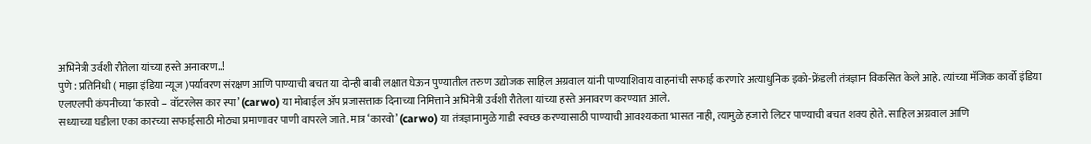अभिनेत्री उर्वशी रौतेला यांच्या हस्ते अनावरण..!
पुणे : प्रतिनिधी ( माझा इंडिया न्यूज )पर्यावरण संरक्षण आणि पाण्याची बचत या दोन्ही बाबी लक्षात घेऊन पुण्यातील तरुण उद्योजक साहिल अग्रवाल यांनी पाण्याशिवाय वाहनांची सफाई करणारे अत्याधुनिक इको-फ्रेंडली तंत्रज्ञान विकसित केले आहे. त्यांच्या मॅजिक कार्वो इंडिया एलएलपी कंपनीच्या ‘कारवो – वॉटरलेस कार स्पा’ (carwo) या मोबाईल ॲप प्रजासत्ताक दिनाच्या निमित्ताने अभिनेत्री उर्वशी रौतेला यांच्या हस्ते अनावरण करण्यात आले.
सध्याच्या घडीला एका कारच्या सफाईसाठी मोठ्या प्रमाणावर पाणी वापरले जाते. मात्र ‘कारवो’ (carwo) या तंत्रज्ञानामुळे गाडी स्वच्छ करण्यासाठी पाण्याची आवश्यकता भासत नाही, त्यामुळे हजारो लिटर पाण्याची बचत शक्य होते. साहिल अग्रवाल आणि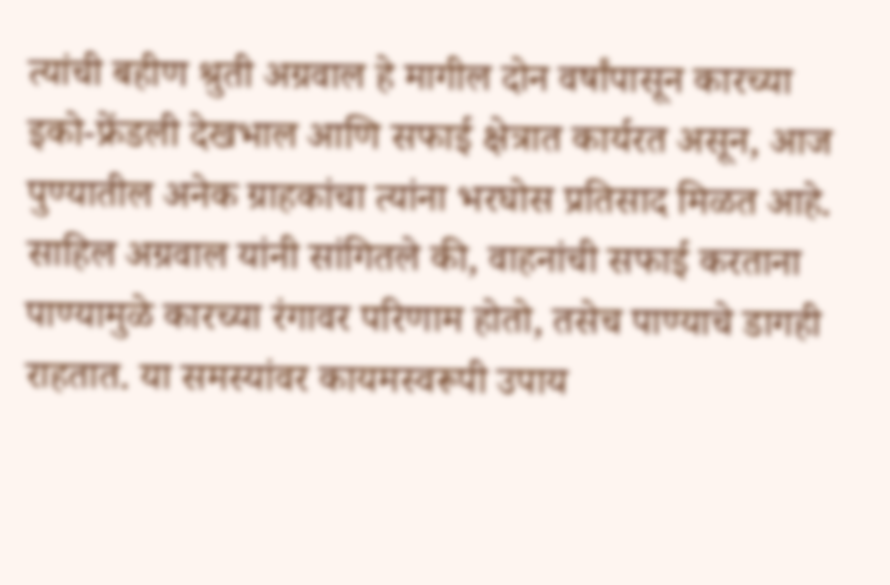त्यांची बहीण श्रुती अग्रवाल हे मागील दोन वर्षांपासून कारच्या इको-फ्रेंडली देखभाल आणि सफाई क्षेत्रात कार्यरत असून, आज पुण्यातील अनेक ग्राहकांचा त्यांना भरघोस प्रतिसाद मिळत आहे.
साहिल अग्रवाल यांनी सांगितले की, वाहनांची सफाई करताना पाण्यामुळे कारच्या रंगावर परिणाम होतो, तसेच पाण्याचे डागही राहतात. या समस्यांवर कायमस्वरूपी उपाय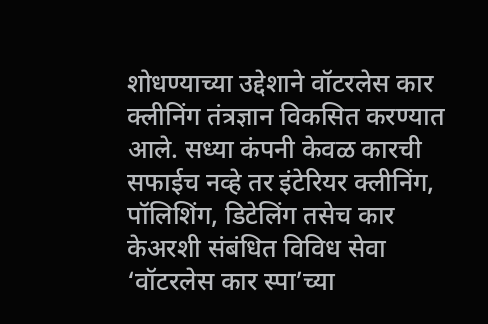शोधण्याच्या उद्देशाने वॉटरलेस कार क्लीनिंग तंत्रज्ञान विकसित करण्यात आले. सध्या कंपनी केवळ कारची सफाईच नव्हे तर इंटेरियर क्लीनिंग, पॉलिशिंग, डिटेलिंग तसेच कार केअरशी संबंधित विविध सेवा ‘वॉटरलेस कार स्पा’च्या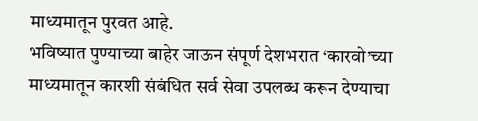माध्यमातून पुरवत आहे.
भविष्यात पुण्याच्या बाहेर जाऊन संपूर्ण देशभरात ‘कारवो’च्या माध्यमातून कारशी संबंधित सर्व सेवा उपलब्ध करून देण्याचा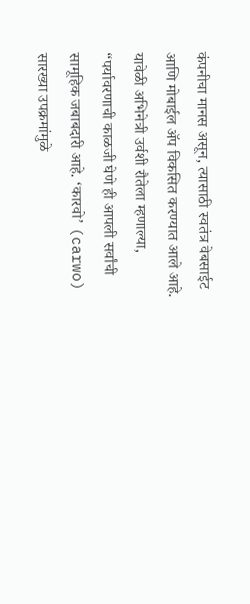कंपनीचा मानस असून, त्यासाठी स्वतंत्र वेबसाईट आणि मोबाईल ॲप विकसित करण्यात आले आहे.
यावेळी अभिनेत्री उर्वशी रौतेला म्हणाल्या, “पर्यावरणाची काळजी घेणे ही आपली सर्वांची सामूहिक जबाबदारी आहे. ‘कारवो’ (carwo) सारख्या उपक्रमांमुळे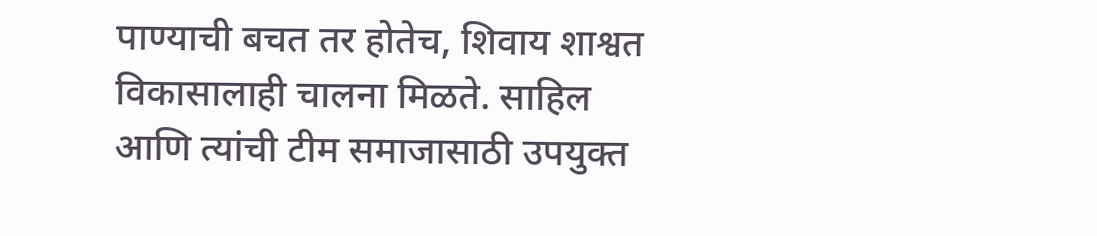पाण्याची बचत तर होतेच, शिवाय शाश्वत विकासालाही चालना मिळते. साहिल आणि त्यांची टीम समाजासाठी उपयुक्त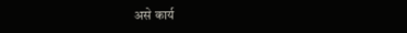असे कार्य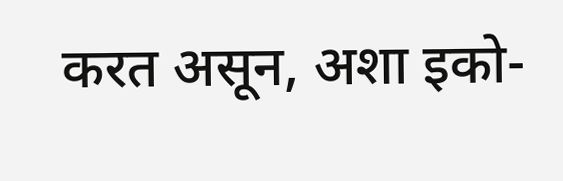करत असून, अशा इको-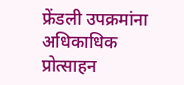फ्रेंडली उपक्रमांना अधिकाधिक प्रोत्साहन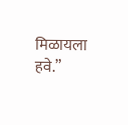मिळायला हवे.”